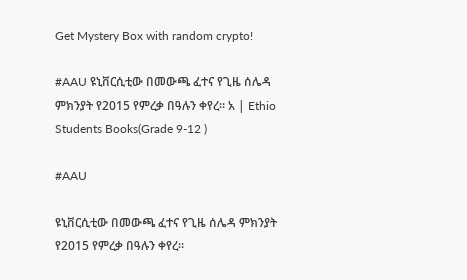Get Mystery Box with random crypto!

#AAU ዩኒቨርሲቲው በመውጫ ፈተና የጊዜ ሰሌዳ ምክንያት የ2015 የምረቃ በዓሉን ቀየረ። አ | Ethio Students Books(Grade 9-12 )

#AAU

ዩኒቨርሲቲው በመውጫ ፈተና የጊዜ ሰሌዳ ምክንያት የ2015 የምረቃ በዓሉን ቀየረ።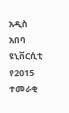አዲስ አበባ ዩኒቨርሲቲ የ2015 ተመራቂ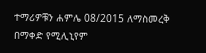ተማሪዎቹን ሐምሌ 08/2015 ለማስመረቅ በማቀድ የሚሊኒየም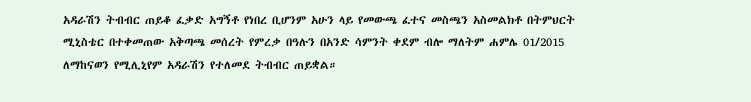አዳራሽን ትብብር ጠይቆ ፈቃድ አግኝቶ የነበረ ቢሆንም አሁን ላይ የመውጫ ፈተና መስጫን አስመልክቶ በትምህርት ሚኒስቴር በተቀመጠው አቅጣጫ መሰረት የምረቃ በዓሉን በአንድ ሳምንት ቀደም ብሎ ማለትም ሐምሌ 01/2015 ለማከናወን የሚሊኒየም አዳራሽን የተለመደ ትብብር ጠይቋል።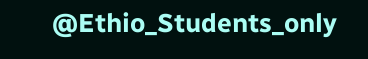@Ethio_Students_only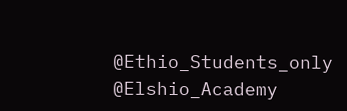@Ethio_Students_only
@Elshio_Academy